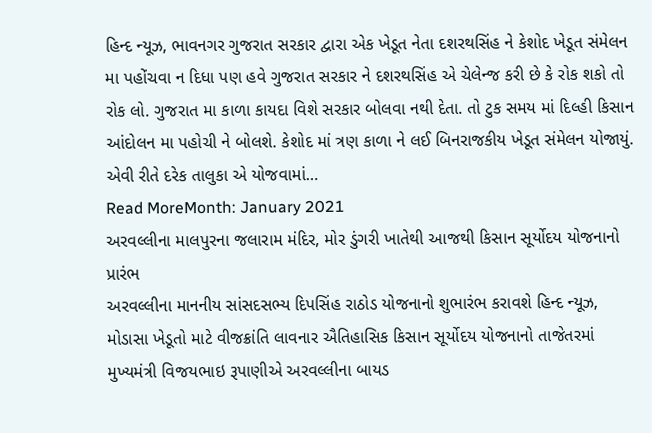હિન્દ ન્યૂઝ, ભાવનગર ગુજરાત સરકાર દ્વારા એક ખેડૂત નેતા દશરથસિંહ ને કેશોદ ખેડૂત સંમેલન મા પહોંચવા ન દિધા પણ હવે ગુજરાત સરકાર ને દશરથસિંહ એ ચેલેન્જ કરી છે કે રોક શકો તો રોક લો. ગુજરાત મા કાળા કાયદા વિશે સરકાર બોલવા નથી દેતા. તો ટુક સમય માં દિલ્હી કિસાન આંદોલન મા પહોચી ને બોલશે. કેશોદ માં ત્રણ કાળા ને લઈ બિનરાજકીય ખેડૂત સંમેલન યોજાયું. એવી રીતે દરેક તાલુકા એ યોજવામાં…
Read MoreMonth: January 2021
અરવલ્લીના માલપુરના જલારામ મંદિર, મોર ડુંગરી ખાતેથી આજથી કિસાન સૂર્યોદય યોજનાનો પ્રારંભ
અરવલ્લીના માનનીય સાંસદસભ્ય દિપસિંહ રાઠોડ યોજનાનો શુભારંભ કરાવશે હિન્દ ન્યૂઝ, મોડાસા ખેડૂતો માટે વીજક્રાંતિ લાવનાર ઐતિહાસિક કિસાન સૂર્યોદય યોજનાનો તાજેતરમાં મુખ્યમંત્રી વિજયભાઇ રૂપાણીએ અરવલ્લીના બાયડ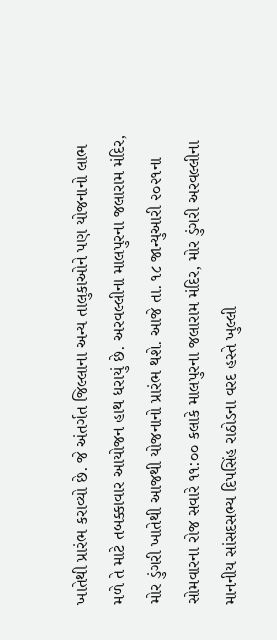ખાતેથી પ્રારંભ કરાવ્યો છે. જે અંતર્ગત જિલ્લાના અન્ય તાલુકાઓને પણ યોજનાનો લાભ મળે તે માટે તબક્કાવાર આયોજન હાથ ધરાયું છે. અરવલ્લીના માલપુરના જલારામ મંદિર, મોર ડુંગરી ખાતેથી આજથી યોજનાનો પ્રારંભ થશે. આજે તા. ૧૮ જાન્યુઆરી ૨૦૨૧ના સોમવારના રોજ સવારે ૧૧:૦૦ કલાકે માલપુરના જલારામ મંદિર, મોર ડુંગરી અરવલ્લીના માનનીય સાંસદસભ્ય દિપસિંહ રાઠોડના વરદ હસ્તે ખુલ્લી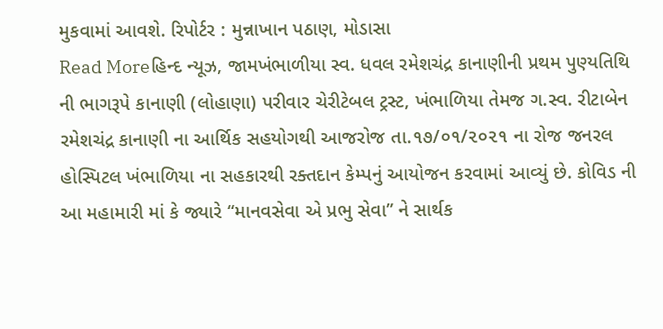મુકવામાં આવશે. રિપોર્ટર : મુન્નાખાન પઠાણ, મોડાસા
Read Moreહિન્દ ન્યૂઝ, જામખંભાળીયા સ્વ. ધવલ રમેશચંદ્ર કાનાણીની પ્રથમ પુણ્યતિથિ ની ભાગરૂપે કાનાણી (લોહાણા) પરીવાર ચેરીટેબલ ટ્રસ્ટ, ખંભાળિયા તેમજ ગ.સ્વ. રીટાબેન રમેશચંદ્ર કાનાણી ના આર્થિક સહયોગથી આજરોજ તા.૧૭/૦૧/૨૦૨૧ ના રોજ જનરલ હોસ્પિટલ ખંભાળિયા ના સહકારથી રક્તદાન કેમ્પનું આયોજન કરવામાં આવ્યું છે. કોવિડ ની આ મહામારી માં કે જ્યારે “માનવસેવા એ પ્રભુ સેવા” ને સાર્થક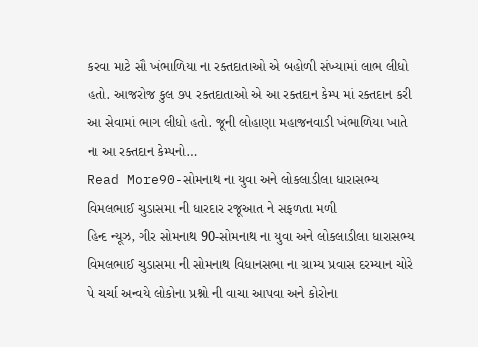કરવા માટે સૌ ખંભાળિયા ના રક્તદાતાઓ એ બહોળી સંખ્યામાં લાભ લીધો હતો. આજરોજ કુલ ૭૫ રક્તદાતાઓ એ આ રક્તદાન કેમ્પ માં રક્તદાન કરી આ સેવામાં ભાગ લીધો હતો. જૂની લોહાણા મહાજનવાડી ખંભાળિયા ખાતે ના આ રક્તદાન કેમ્પનો…
Read More90-સોમનાથ ના યુવા અને લોકલાડીલા ધારાસભ્ય વિમલભાઈ ચુડાસમા ની ધારદાર રજૂઆત ને સફળતા મળી
હિન્દ ન્યૂઝ, ગીર સોમનાથ 90-સોમનાથ ના યુવા અને લોકલાડીલા ધારાસભ્ય વિમલભાઈ ચુડાસમા ની સોમનાથ વિધાનસભા ના ગ્રામ્ય પ્રવાસ દરમ્યાન ચોરે પે ચર્ચા અન્વયે લોકોના પ્રશ્નો ની વાચા આપવા અને કોરોના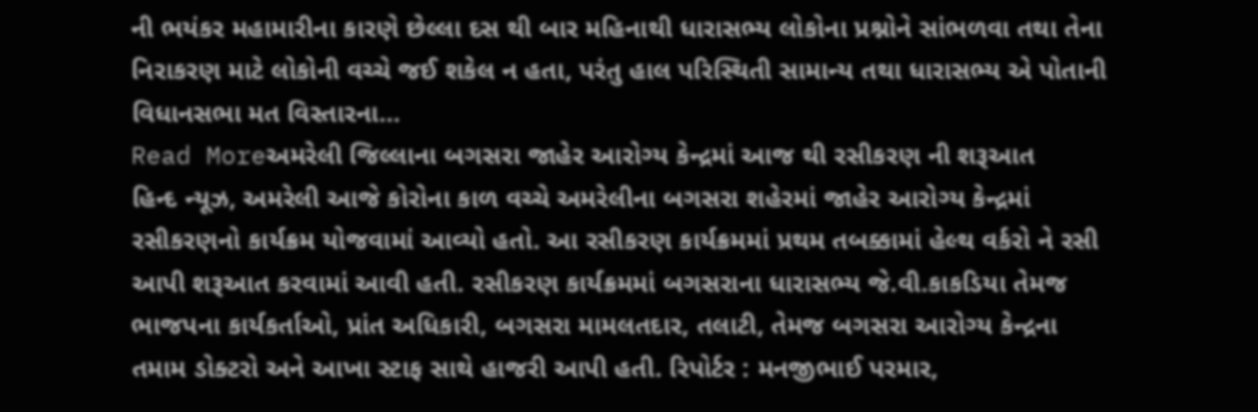ની ભયંકર મહામારીના કારણે છેલ્લા દસ થી બાર મહિનાથી ધારાસભ્ય લોકોના પ્રશ્નોને સાંભળવા તથા તેના નિરાકરણ માટે લોકોની વચ્ચે જઈ શકેલ ન હતા, પરંતુ હાલ પરિસ્થિતી સામાન્ય તથા ધારાસભ્ય એ પોતાની વિધાનસભા મત વિસ્તારના…
Read Moreઅમરેલી જિલ્લાના બગસરા જાહેર આરોગ્ય કેન્દ્રમાં આજ થી રસીકરણ ની શરૂઆત
હિન્દ ન્યૂઝ, અમરેલી આજે કોરોના કાળ વચ્ચે અમરેલીના બગસરા શહેરમાં જાહેર આરોગ્ય કેન્દ્રમાં રસીકરણનો કાર્યક્રમ યોજવામાં આવ્યો હતો. આ રસીકરણ કાર્યક્રમમાં પ્રથમ તબક્કામાં હેલ્થ વર્કરો ને રસી આપી શરૂઆત કરવામાં આવી હતી. રસીકરણ કાર્યક્રમમાં બગસરાના ધારાસભ્ય જે.વી.કાકડિયા તેમજ ભાજપના કાર્યકર્તાઓ, પ્રાંત અધિકારી, બગસરા મામલતદાર, તલાટી, તેમજ બગસરા આરોગ્ય કેન્દ્રના તમામ ડોક્ટરો અને આખા સ્ટાફ સાથે હાજરી આપી હતી. રિપોર્ટર : મનજીભાઈ પરમાર,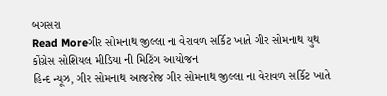બગસરા
Read Moreગીર સોમનાથ જીલ્લા ના વેરાવળ સર્કિટ ખાતે ગીર સોમનાથ યુથ કોંગ્રેસ સોશિયલ મીડિયા ની મિટિંગ આયોજન
હિન્દ ન્યૂઝ, ગીર સોમનાથ આજરોજ ગીર સોમનાથ જીલ્લા ના વેરાવળ સર્કિટ ખાતે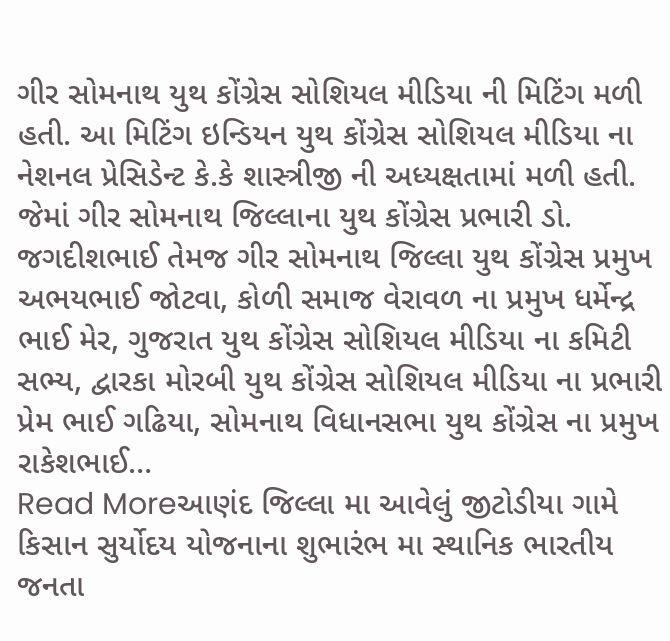ગીર સોમનાથ યુથ કોંગ્રેસ સોશિયલ મીડિયા ની મિટિંગ મળી હતી. આ મિટિંગ ઇન્ડિયન યુથ કોંગ્રેસ સોશિયલ મીડિયા ના નેશનલ પ્રેસિડેન્ટ કે.કે શાસ્ત્રીજી ની અધ્યક્ષતામાં મળી હતી. જેમાં ગીર સોમનાથ જિલ્લાના યુથ કોંગ્રેસ પ્રભારી ડો. જગદીશભાઈ તેમજ ગીર સોમનાથ જિલ્લા યુથ કોંગ્રેસ પ્રમુખ અભયભાઈ જોટવા, કોળી સમાજ વેરાવળ ના પ્રમુખ ધર્મેન્દ્ર ભાઈ મેર, ગુજરાત યુથ કોંગ્રેસ સોશિયલ મીડિયા ના કમિટી સભ્ય, દ્વારકા મોરબી યુથ કોંગ્રેસ સોશિયલ મીડિયા ના પ્રભારી પ્રેમ ભાઈ ગઢિયા, સોમનાથ વિધાનસભા યુથ કોંગ્રેસ ના પ્રમુખ રાકેશભાઈ…
Read Moreઆણંદ જિલ્લા મા આવેલું જીટોડીયા ગામે કિસાન સુર્યોદય યોજનાના શુભારંભ મા સ્થાનિક ભારતીય જનતા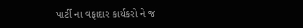પાર્ટી ના વફાદાર કાર્યકરો ને જ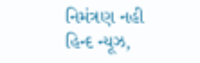નિમંત્રણ નહી
હિન્દ ન્યૂઝ,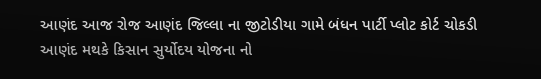આણંદ આજ રોજ આણંદ જિલ્લા ના જીટોડીયા ગામે બંધન પાર્ટી પ્લોટ કોર્ટ ચોકડી આણંદ મથકે કિસાન સુર્યોદય યોજના નો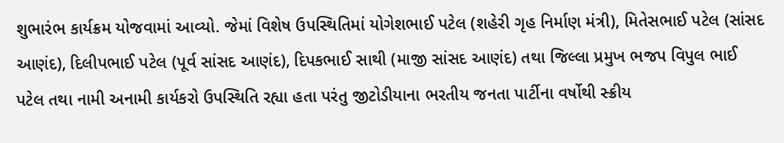શુભારંભ કાર્યક્રમ યોજવામાં આવ્યો. જેમાં વિશેષ ઉપસ્થિતિમાં યોગેશભાઈ પટેલ (શહેરી ગૃહ નિર્માણ મંત્રી), મિતેસભાઈ પટેલ (સાંસદ આણંદ), દિલીપભાઈ પટેલ (પૂર્વ સાંસદ આણંદ), દિપકભાઈ સાથી (માજી સાંસદ આણંદ) તથા જિલ્લા પ્રમુખ ભજપ વિપુલ ભાઈ પટેલ તથા નામી અનામી કાર્યકરો ઉપસ્થિતિ રહ્યા હતા પરંતુ જીટોડીયાના ભરતીય જનતા પાર્ટીના વર્ષોથી સ્ક્રીય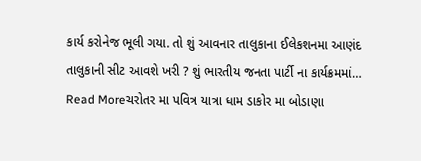કાર્ય કરોનેજ ભૂલી ગયા. તો શું આવનાર તાલુકાના ઈલેકશનમા આણંદ તાલુકાની સીટ આવશે ખરી ? શું ભારતીય જનતા પાર્ટી ના કાર્યક્રમમાં…
Read Moreચરોતર મા પવિત્ર યાત્રા ધામ ડાકોર મા બોડાણા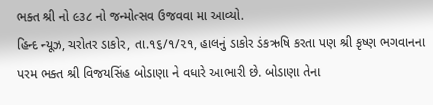ભક્ત શ્રી નો ૯૩૮ નો જન્મોત્સવ ઉજવવા મા આવ્યો.
હિન્દ ન્યૂઝ, ચરોતર ડાકોર, તા.૧૬/૧/૨૧, હાલનું ડાકોર ડંકઋષિ કરતા પણ શ્રી કૃષ્ણ ભગવાનના પરમ ભક્ત શ્રી વિજયસિંહ બોડાણા ને વધારે આભારી છે. બોડાણા તેના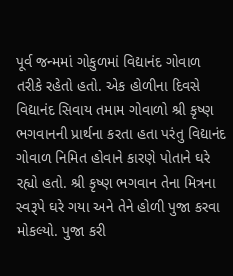પૂર્વ જન્મમાં ગોકુળમાં વિદ્યાનંદ ગોવાળ તરીકે રહેતો હતો. એક હોળીના દિવસે વિદ્યાનંદ સિવાય તમામ ગોવાળો શ્રી કૃષ્ણ ભગવાનની પ્રાર્થના કરતા હતા પરંતુ વિદ્યાનંદ ગોવાળ નિમિત હોવાને કારણે પોતાને ઘરે રહ્યો હતો. શ્રી કૃષ્ણ ભગવાન તેના મિત્રના સ્વરૂપે ઘરે ગયા અને તેને હોળી પુજા કરવા મોકલ્યો. પુજા કરી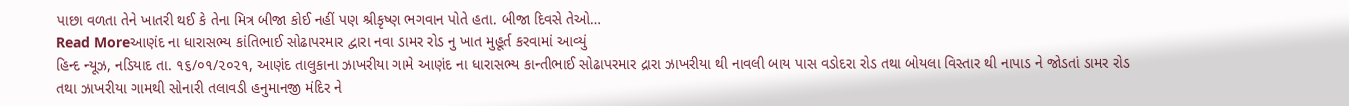પાછા વળતા તેને ખાતરી થઈ કે તેના મિત્ર બીજા કોઈ નહીં પણ શ્રીકૃષ્ણ ભગવાન પોતે હતા. બીજા દિવસે તેઓ…
Read Moreઆણંદ ના ધારાસભ્ય કાંતિભાઈ સોઢાપરમાર દ્વારા નવા ડામર રોડ નુ ખાત મુહૂર્ત કરવામાં આવ્યું
હિન્દ ન્યૂઝ, નડિયાદ તા. ૧૬/૦૧/૨૦૨૧, આણંદ તાલુકાના ઝાખરીયા ગામે આણંદ ના ધારાસભ્ય કાન્તીભાઈ સોઢાપરમાર દ્રારા ઝાખરીયા થી નાવલી બાય પાસ વડોદરા રોડ તથા બોયલા વિસ્તાર થી નાપાડ ને જોડતાં ડામર રોડ તથા ઝાખરીયા ગામથી સોનારી તલાવડી હનુમાનજી મંદિર ને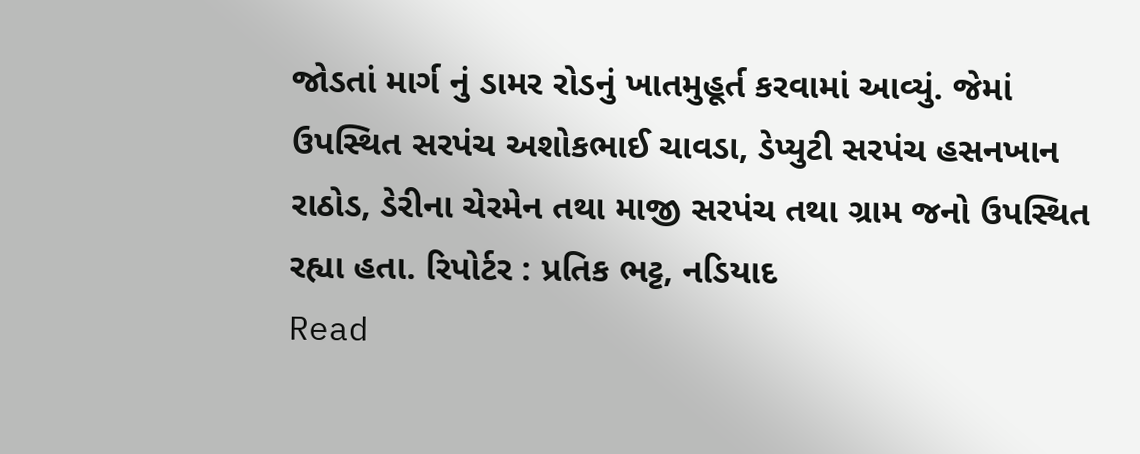જોડતાં માર્ગ નું ડામર રોડનું ખાતમુહૂર્ત કરવામાં આવ્યું. જેમાં ઉપસ્થિત સરપંચ અશોકભાઈ ચાવડા, ડેપ્યુટી સરપંચ હસનખાન રાઠોડ, ડેરીના ચેરમેન તથા માજી સરપંચ તથા ગ્રામ જનો ઉપસ્થિત રહ્યા હતા. રિપોર્ટર : પ્રતિક ભટ્ટ, નડિયાદ
Read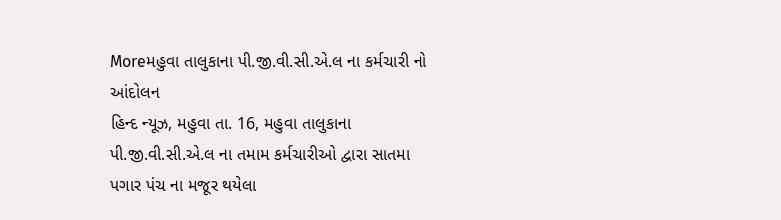Moreમહુવા તાલુકાના પી.જી.વી.સી.એ.લ ના કર્મચારી નો આંદોલન
હિન્દ ન્યૂઝ, મહુવા તા. 16, મહુવા તાલુકાના પી.જી.વી.સી.એ.લ ના તમામ કર્મચારીઓ દ્વારા સાતમા પગાર પંચ ના મજૂર થયેલા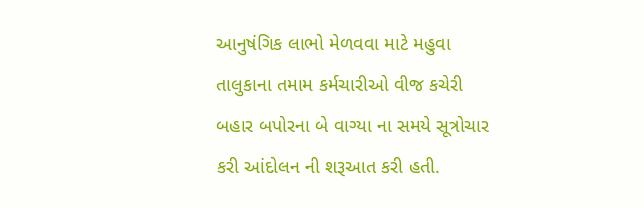આનુષંગિક લાભો મેળવવા માટે મહુવા તાલુકાના તમામ કર્મચારીઓ વીજ કચેરી બહાર બપોરના બે વાગ્યા ના સમયે સૂત્રોચાર કરી આંદોલન ની શરૂઆત કરી હતી.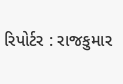રિપોર્ટર : રાજકુમાર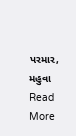પરમાર, મહુવા
Read More